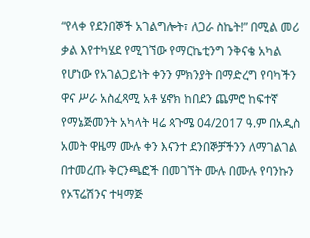“የላቀ የደንበኞች አገልግሎት፣ ለጋራ ስኬት!” በሚል መሪ ቃል እየተካሄደ የሚገኘው የማርኬቲንግ ንቅናቄ አካል የሆነው የአገልጋይነት ቀንን ምክንያት በማድረግ የባካችን ዋና ሥራ አስፈጻሚ አቶ ሄኖክ ከበደን ጨምሮ ከፍተኛ የማኔጅመንት አካላት ዛሬ ጳጉሜ 04/2017 ዓ.ም በአዲስ አመት ዋዜማ ሙሉ ቀን እናንተ ደንበኞቻችንን ለማገልገል በተመረጡ ቅርንጫፎች በመገኘት ሙሉ በሙሉ የባንኩን የኦፕሬሽንና ተዛማጅ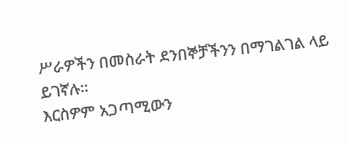ሥራዎችን በመስራት ደንበኞቻችንን በማገልገል ላይ ይገኛሉ፡፡
እርስዎም አጋጣሚውን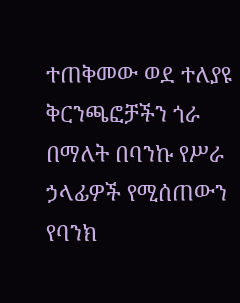ተጠቅመው ወደ ተለያዩ ቅርንጫፎቻችን ጎራ በማለት በባንኩ የሥራ ኃላፊዎች የሚሰጠውን የባንክ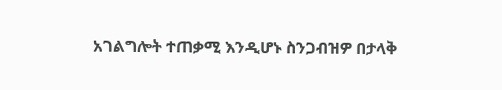አገልግሎት ተጠቃሚ እንዲሆኑ ስንጋብዝዎ በታላቅ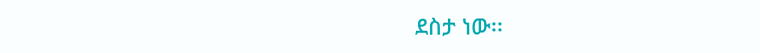ደስታ ነው፡፡